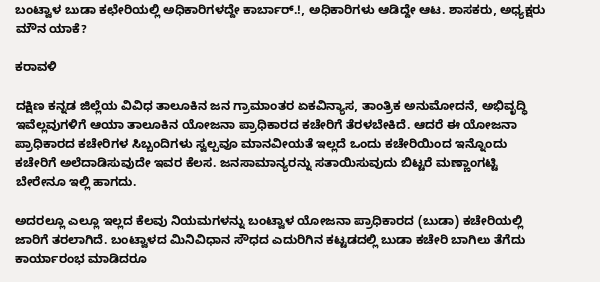ಬಂಟ್ವಾಳ ಬುಡಾ ಕಛೇರಿಯಲ್ಲಿ ಅಧಿಕಾರಿಗಳದ್ದೇ ಕಾರ್ಬಾರ್.!, ಅಧಿಕಾರಿಗಳು ಆಡಿದ್ದೇ ಆಟ. ಶಾಸಕರು, ಅಧ್ಯಕ್ಷರು ಮೌನ ಯಾಕೆ?

ಕರಾವಳಿ

ದಕ್ಷಿಣ ಕನ್ನಡ ಜಿಲ್ಲೆಯ ವಿವಿಧ ತಾಲೂಕಿನ ಜನ ಗ್ರಾಮಾಂತರ ಏಕವಿನ್ಯಾಸ, ತಾಂತ್ರಿಕ ಅನುಮೋದನೆ, ಅಭಿವೃದ್ಧಿ ಇವೆಲ್ಲವುಗಳಿಗೆ ಆಯಾ ತಾಲೂಕಿನ ಯೋಜನಾ ಪ್ರಾಧಿಕಾರದ ಕಚೇರಿಗೆ ತೆರಳಬೇಕಿದೆ. ಆದರೆ ಈ ಯೋಜನಾ ಪ್ರಾಧಿಕಾರದ ಕಚೇರಿಗಳ ಸಿಬ್ಬಂದಿಗಳು ಸ್ವಲ್ಪವೂ ಮಾನವೀಯತೆ ಇಲ್ಲದೆ ಒಂದು ಕಚೇರಿಯಿಂದ ಇನ್ನೊಂದು ಕಚೇರಿಗೆ ಅಲೆದಾಡಿಸುವುದೇ ಇವರ ಕೆಲಸ. ಜನಸಾಮಾನ್ಯರನ್ನು ಸತಾಯಿಸುವುದು ಬಿಟ್ಟರೆ ಮಣ್ಣಾಂಗಟ್ಟಿ ಬೇರೇನೂ ಇಲ್ಲಿ ಹಾಗದು.

ಅದರಲ್ಲೂ ಎಲ್ಲೂ ಇಲ್ಲದ ಕೆಲವು ನಿಯಮಗಳನ್ನು ಬಂಟ್ವಾಳ ಯೋಜನಾ ಪ್ರಾಧಿಕಾರದ (ಬುಡಾ) ಕಚೇರಿಯಲ್ಲಿ ಜಾರಿಗೆ ತರಲಾಗಿದೆ. ಬಂಟ್ವಾಳದ ಮಿನಿವಿಧಾನ ಸೌಧದ ಎದುರಿಗಿನ ಕಟ್ಟಡದಲ್ಲಿ ಬುಡಾ ಕಚೇರಿ ಬಾಗಿಲು ತೆಗೆದು ಕಾರ್ಯಾರಂಭ ಮಾಡಿದರೂ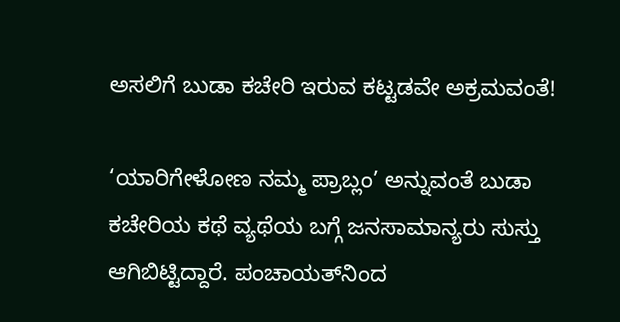ಅಸಲಿಗೆ ಬುಡಾ ಕಚೇರಿ ಇರುವ ಕಟ್ಟಡವೇ ಅಕ್ರಮವಂತೆ!

‘ಯಾರಿಗೇಳೋಣ ನಮ್ಮ ಪ್ರಾಬ್ಲಂ’ ಅನ್ನುವಂತೆ ಬುಡಾ ಕಚೇರಿಯ ಕಥೆ ವ್ಯಥೆಯ ಬಗ್ಗೆ ಜನಸಾಮಾನ್ಯರು ಸುಸ್ತು ಆಗಿಬಿಟ್ಟಿದ್ದಾರೆ. ಪಂಚಾಯತ್‍ನಿಂದ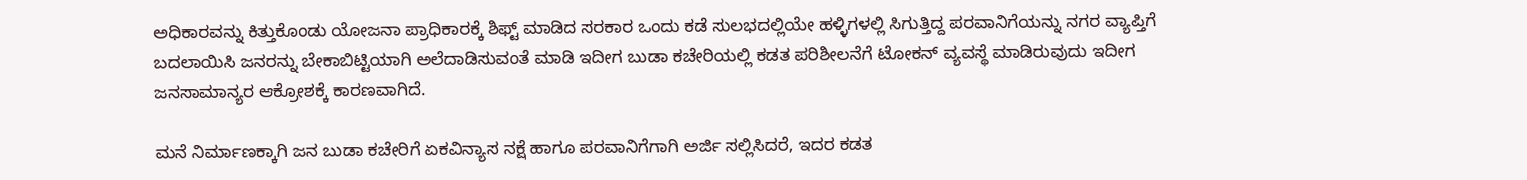ಅಧಿಕಾರವನ್ನು ಕಿತ್ತುಕೊಂಡು ಯೋಜನಾ ಪ್ರಾಧಿಕಾರಕ್ಕೆ ಶಿಫ್ಟ್ ಮಾಡಿದ ಸರಕಾರ ಒಂದು ಕಡೆ ಸುಲಭದಲ್ಲಿಯೇ ಹಳ್ಳಿಗಳಲ್ಲಿ ಸಿಗುತ್ತಿದ್ದ ಪರವಾನಿಗೆಯನ್ನು ನಗರ ವ್ಯಾಪ್ತಿಗೆ ಬದಲಾಯಿಸಿ ಜನರನ್ನು ಬೇಕಾಬಿಟ್ಟಿಯಾಗಿ ಅಲೆದಾಡಿಸುವಂತೆ ಮಾಡಿ ಇದೀಗ ಬುಡಾ ಕಚೇರಿಯಲ್ಲಿ ಕಡತ ಪರಿಶೀಲನೆಗೆ ಟೋಕನ್ ವ್ಯವಸ್ಥೆ ಮಾಡಿರುವುದು ಇದೀಗ ಜನಸಾಮಾನ್ಯರ ಆಕ್ರೋಶಕ್ಕೆ ಕಾರಣವಾಗಿದೆ.

ಮನೆ ನಿರ್ಮಾಣಕ್ಕಾಗಿ ಜನ ಬುಡಾ ಕಚೇರಿಗೆ ಏಕವಿನ್ಯಾಸ ನಕ್ಷೆ ಹಾಗೂ ಪರವಾನಿಗೆಗಾಗಿ ಅರ್ಜಿ ಸಲ್ಲಿಸಿದರೆ, ಇದರ ಕಡತ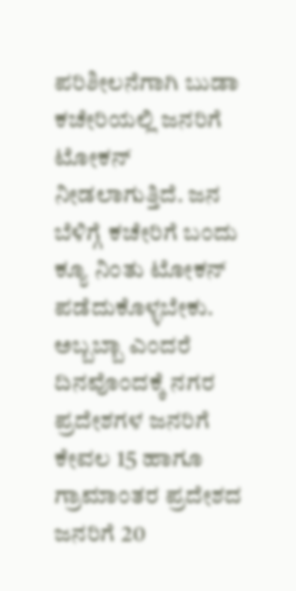ಪರಿಶೀಲನೆಗಾಗಿ ಬುಡಾ ಕಚೇರಿಯಲ್ಲಿ ಜನರಿಗೆ ಟೋಕನ್ ನೀಡಲಾಗುತ್ತಿದೆ. ಜನ ಬೆಳಿಗ್ಗೆ ಕಚೇರಿಗೆ ಬಂದು ಕ್ಯೂ ನಿಂತು ಟೋಕನ್ ಪಡೆದುಕೊಳ್ಳಬೇಕು. ಅಬ್ಬಬ್ಬಾ ಎಂದರೆ ದಿನವೊಂದಕ್ಕೆ ನಗರ ಪ್ರದೇಶಗಳ ಜನರಿಗೆ ಕೇವಲ 15 ಹಾಗೂ ಗ್ರಾಮಾಂತರ ಪ್ರದೇಶದ ಜನರಿಗೆ 20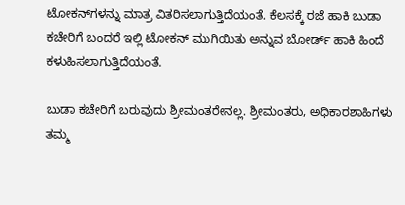ಟೋಕನ್‍ಗಳನ್ನು ಮಾತ್ರ ವಿತರಿಸಲಾಗುತ್ತಿದೆಯಂತೆ. ಕೆಲಸಕ್ಕೆ ರಜೆ ಹಾಕಿ ಬುಡಾ ಕಚೇರಿಗೆ ಬಂದರೆ ಇಲ್ಲಿ ಟೋಕನ್ ಮುಗಿಯಿತು ಅನ್ನುವ ಬೋರ್ಡ್ ಹಾಕಿ ಹಿಂದೆ ಕಳುಹಿಸಲಾಗುತ್ತಿದೆಯಂತೆ.

ಬುಡಾ ಕಚೇರಿಗೆ ಬರುವುದು ಶ್ರೀಮಂತರೇನಲ್ಲ. ಶ್ರೀಮಂತರು, ಅಧಿಕಾರಶಾಹಿಗಳು ತಮ್ಮ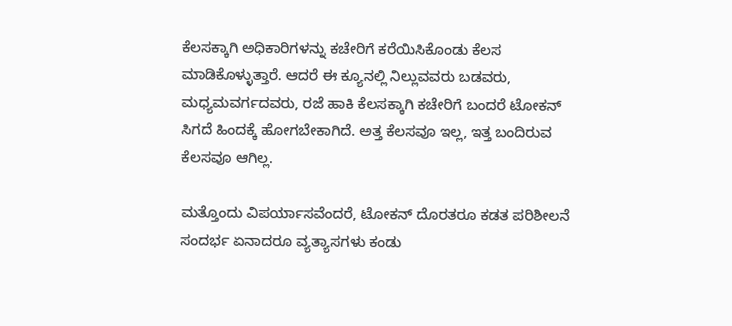ಕೆಲಸಕ್ಕಾಗಿ ಅಧಿಕಾರಿಗಳನ್ನು ಕಚೇರಿಗೆ ಕರೆಯಿಸಿಕೊಂಡು ಕೆಲಸ ಮಾಡಿಕೊಳ್ಳುತ್ತಾರೆ. ಆದರೆ ಈ ಕ್ಯೂನಲ್ಲಿ ನಿಲ್ಲುವವರು ಬಡವರು, ಮಧ್ಯಮವರ್ಗದವರು, ರಜೆ ಹಾಕಿ ಕೆಲಸಕ್ಕಾಗಿ ಕಚೇರಿಗೆ ಬಂದರೆ ಟೋಕನ್ ಸಿಗದೆ ಹಿಂದಕ್ಕೆ ಹೋಗಬೇಕಾಗಿದೆ. ಅತ್ತ ಕೆಲಸವೂ ಇಲ್ಲ, ಇತ್ತ ಬಂದಿರುವ ಕೆಲಸವೂ ಆಗಿಲ್ಲ.

ಮತ್ತೊಂದು ವಿಪರ್ಯಾಸವೆಂದರೆ, ಟೋಕನ್ ದೊರತರೂ ಕಡತ ಪರಿಶೀಲನೆ ಸಂದರ್ಭ ಏನಾದರೂ ವ್ಯತ್ಯಾಸಗಳು ಕಂಡು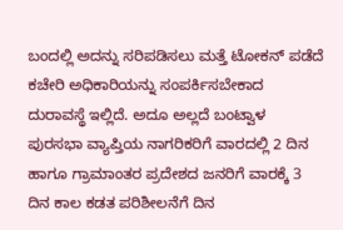ಬಂದಲ್ಲಿ ಅದನ್ನು ಸರಿಪಡಿಸಲು ಮತ್ತೆ ಟೋಕನ್ ಪಡೆದೆ ಕಚೇರಿ ಅಧಿಕಾರಿಯನ್ನು ಸಂಪರ್ಕಿಸಬೇಕಾದ ದುರಾವಸ್ಥೆ ಇಲ್ಲಿದೆ. ಅದೂ ಅಲ್ಲದೆ ಬಂಟ್ವಾಳ ಪುರಸಭಾ ವ್ಯಾಪ್ತಿಯ ನಾಗರಿಕರಿಗೆ ವಾರದಲ್ಲಿ 2 ದಿನ ಹಾಗೂ ಗ್ರಾಮಾಂತರ ಪ್ರದೇಶದ ಜನರಿಗೆ ವಾರಕ್ಕೆ 3 ದಿನ ಕಾಲ ಕಡತ ಪರಿಶೀಲನೆಗೆ ದಿನ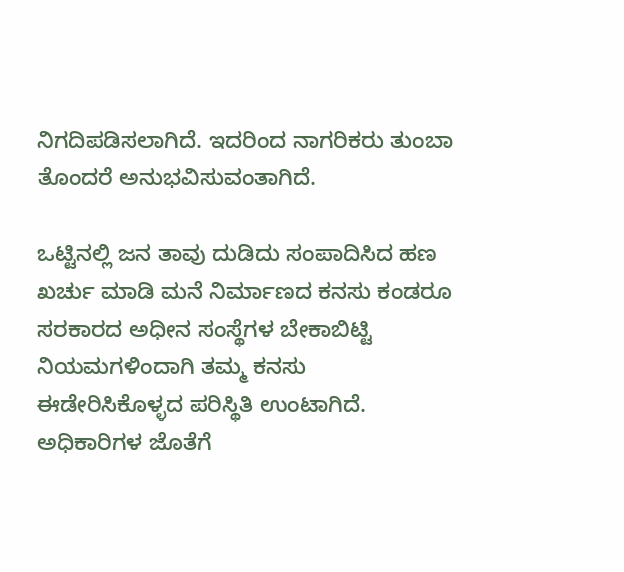ನಿಗದಿಪಡಿಸಲಾಗಿದೆ. ಇದರಿಂದ ನಾಗರಿಕರು ತುಂಬಾ ತೊಂದರೆ ಅನುಭವಿಸುವಂತಾಗಿದೆ.

ಒಟ್ಟಿನಲ್ಲಿ ಜನ ತಾವು ದುಡಿದು ಸಂಪಾದಿಸಿದ ಹಣ ಖರ್ಚು ಮಾಡಿ ಮನೆ ನಿರ್ಮಾಣದ ಕನಸು ಕಂಡರೂ ಸರಕಾರದ ಅಧೀನ ಸಂಸ್ಥೆಗಳ ಬೇಕಾಬಿಟ್ಟಿ ನಿಯಮಗಳಿಂದಾಗಿ ತಮ್ಮ ಕನಸು ಈಡೇರಿಸಿಕೊಳ್ಳದ ಪರಿಸ್ಥಿತಿ ಉಂಟಾಗಿದೆ. ಅಧಿಕಾರಿಗಳ ಜೊತೆಗೆ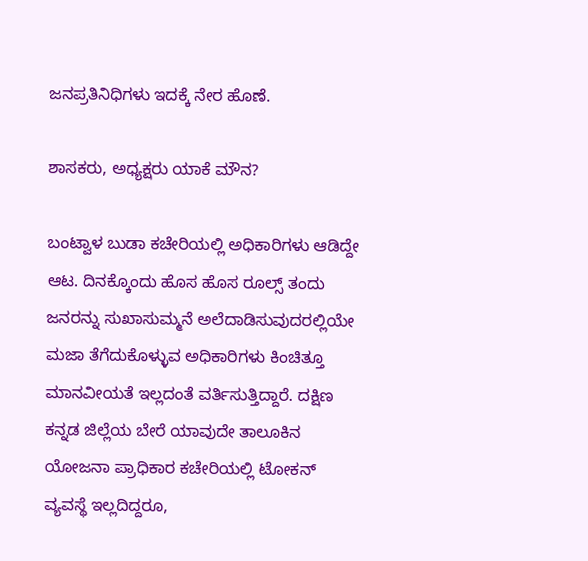ಜನಪ್ರತಿನಿಧಿಗಳು ಇದಕ್ಕೆ ನೇರ ಹೊಣೆ.

ಶಾಸಕರು, ಅಧ್ಯಕ್ಷರು ಯಾಕೆ ಮೌನ?

ಬಂಟ್ವಾಳ ಬುಡಾ ಕಚೇರಿಯಲ್ಲಿ ಅಧಿಕಾರಿಗಳು ಆಡಿದ್ದೇ ಆಟ. ದಿನಕ್ಕೊಂದು ಹೊಸ ಹೊಸ ರೂಲ್ಸ್ ತಂದು ಜನರನ್ನು ಸುಖಾಸುಮ್ಮನೆ ಅಲೆದಾಡಿಸುವುದರಲ್ಲಿಯೇ ಮಜಾ ತೆಗೆದುಕೊಳ್ಳುವ ಅಧಿಕಾರಿಗಳು ಕಿಂಚಿತ್ತೂ ಮಾನವೀಯತೆ ಇಲ್ಲದಂತೆ ವರ್ತಿಸುತ್ತಿದ್ದಾರೆ. ದಕ್ಷಿಣ ಕನ್ನಡ ಜಿಲ್ಲೆಯ ಬೇರೆ ಯಾವುದೇ ತಾಲೂಕಿನ ಯೋಜನಾ ಪ್ರಾಧಿಕಾರ ಕಚೇರಿಯಲ್ಲಿ ಟೋಕನ್ ವ್ಯವಸ್ಥೆ ಇಲ್ಲದಿದ್ದರೂ,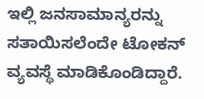ಇಲ್ಲಿ ಜನಸಾಮಾನ್ಯರನ್ನು ಸತಾಯಿಸಲೆಂದೇ ಟೋಕನ್ ವ್ಯವಸ್ಥೆ ಮಾಡಿಕೊಂಡಿದ್ದಾರೆ.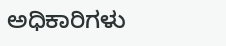ಅಧಿಕಾರಿಗಳು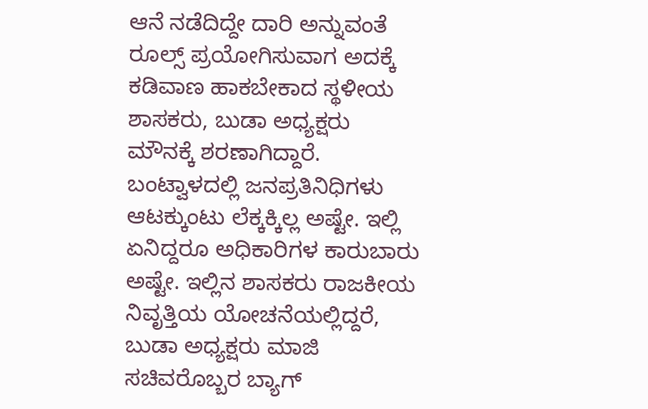ಆನೆ ನಡೆದಿದ್ದೇ ದಾರಿ ಅನ್ನುವಂತೆ ರೂಲ್ಸ್ ಪ್ರಯೋಗಿಸುವಾಗ ಅದಕ್ಕೆ ಕಡಿವಾಣ ಹಾಕಬೇಕಾದ ಸ್ಥಳೀಯ ಶಾಸಕರು, ಬುಡಾ ಅಧ್ಯಕ್ಷರು ಮೌನಕ್ಕೆ ಶರಣಾಗಿದ್ದಾರೆ. ಬಂಟ್ವಾಳದಲ್ಲಿ ಜನಪ್ರತಿನಿಧಿಗಳು ಆಟಕ್ಕುಂಟು ಲೆಕ್ಕಕ್ಕಿಲ್ಲ ಅಷ್ಟೇ. ಇಲ್ಲಿ ಏನಿದ್ದರೂ ಅಧಿಕಾರಿಗಳ ಕಾರುಬಾರು ಅಷ್ಟೇ. ಇಲ್ಲಿನ ಶಾಸಕರು ರಾಜಕೀಯ ನಿವೃತ್ತಿಯ ಯೋಚನೆಯಲ್ಲಿದ್ದರೆ, ಬುಡಾ ಅಧ್ಯಕ್ಷರು ಮಾಜಿ ಸಚಿವರೊಬ್ಬರ ಬ್ಯಾಗ್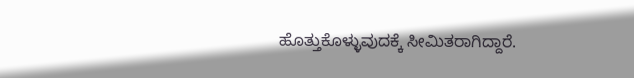ಹೊತ್ತುಕೊಳ್ಳುವುದಕ್ಕೆ ಸೀಮಿತರಾಗಿದ್ದಾರೆ.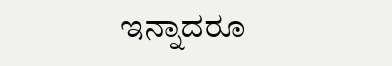ಇನ್ನಾದರೂ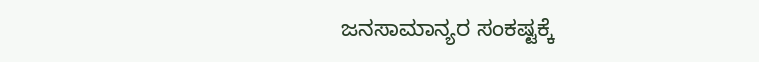ಜನಸಾಮಾನ್ಯರ ಸಂಕಷ್ಟಕ್ಕೆ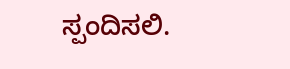ಸ್ಪಂದಿಸಲಿ.